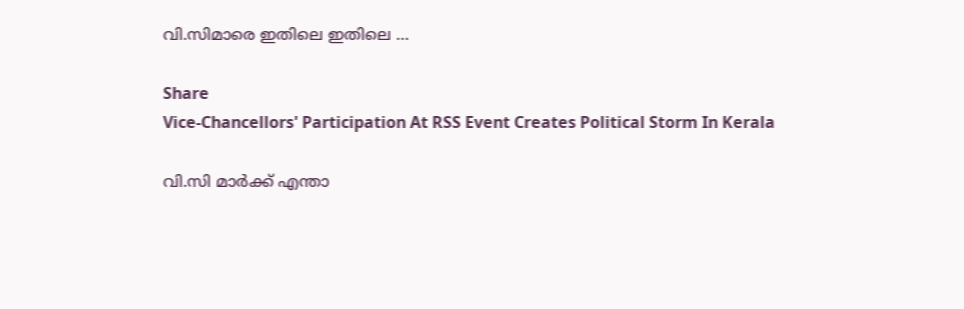വി.സിമാരെ ഇതിലെ ഇതിലെ …

Share
Vice-Chancellors' Participation At RSS Event Creates Political Storm In Kerala

വി.സി മാർക്ക് എന്താ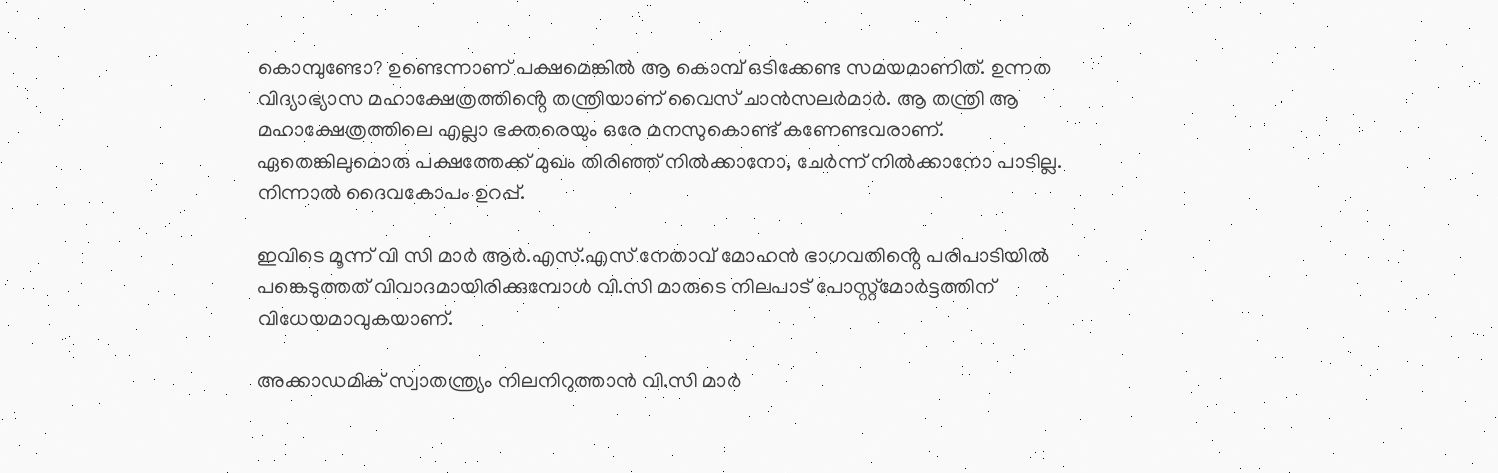കൊമ്പുണ്ടോ? ഉണ്ടെന്നാണ് പക്ഷമെങ്കിൽ ആ കൊമ്പ് ഒടിക്കേണ്ട സമയമാണിത്. ഉന്നത വിദ്യാഭ്യാസ മഹാക്ഷേത്രത്തിൻ്റെ തന്ത്രിയാണ് വൈസ് ചാൻസലർമാർ. ആ തന്ത്രി ആ മഹാക്ഷേത്രത്തിലെ എല്ലാ ഭക്തരെയും ഒരേ മനസുകൊണ്ട് കണേണ്ടവരാണ്. ഏതെങ്കിലുമൊരു പക്ഷത്തേക്ക് മുഖം തിരിഞ്ഞ് നിൽക്കാനോ, ചേർന്ന് നിൽക്കാനോ പാടില്ല. നിന്നാൽ ദൈവകോപം ഉറപ്പ്.

ഇവിടെ മൂന്ന് വി സി മാർ ആർ.എസ്.എസ് നേതാവ് മോഹൻ ഭാഗവതിൻ്റെ പരിപാടിയിൽ പങ്കെടുത്തത് വിവാദമായിരിക്കുമ്പോൾ വി.സി മാരുടെ നിലപാട് പോസ്റ്റ്മോർട്ടത്തിന് വിധേയമാവുകയാണ്.

അക്കാഡമിക് സ്വാതന്ത്ര്യം നിലനിറുത്താൻ വി.സി മാർ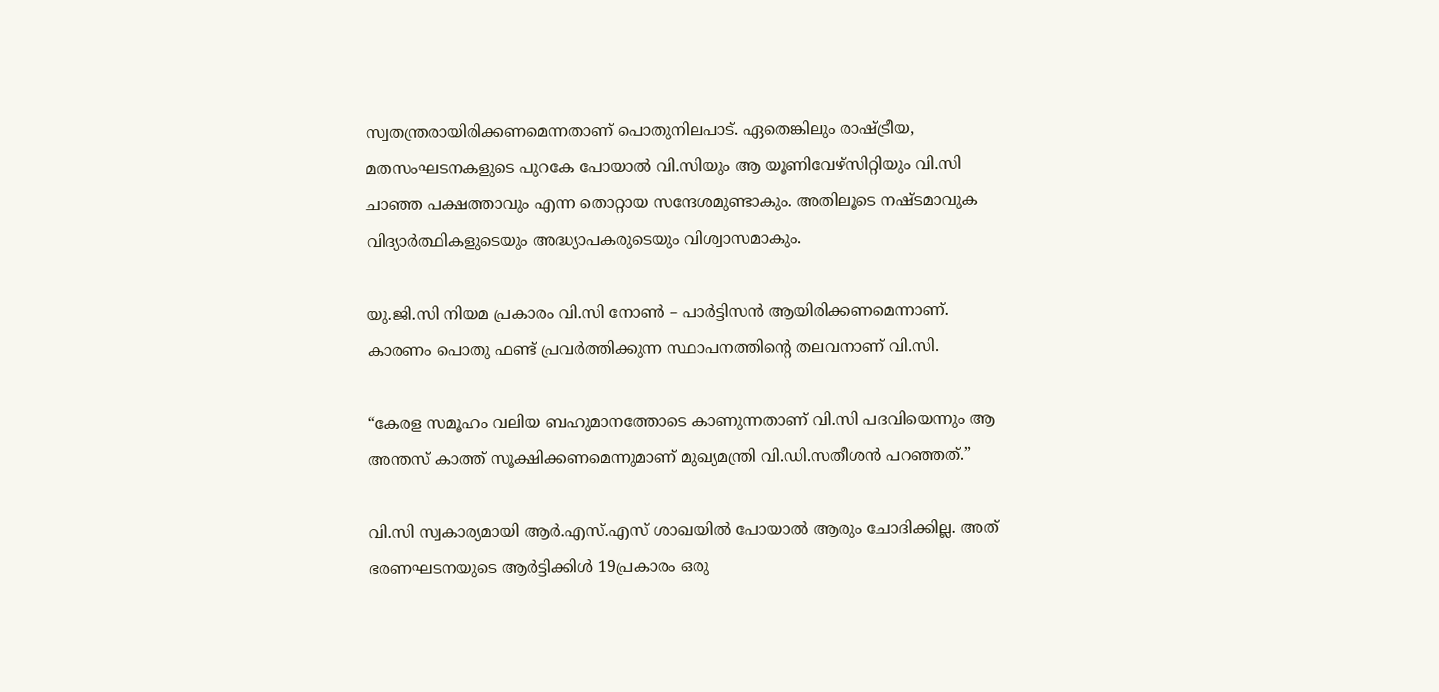സ്വതന്ത്രരായിരിക്കണമെന്നതാണ് പൊതുനിലപാട്. ഏതെങ്കിലും രാഷ്ട്രീയ, മതസംഘടനകളുടെ പുറകേ പോയാൽ വി.സിയും ആ യൂണിവേഴ്സിറ്റിയും വി.സി ചാഞ്ഞ പക്ഷത്താവും എന്ന തൊറ്റായ സന്ദേശമുണ്ടാകും. അതിലൂടെ നഷ്ടമാവുക വിദ്യാർത്ഥികളുടെയും അദ്ധ്യാപകരുടെയും വിശ്വാസമാകും.

യു.ജി.സി നിയമ പ്രകാരം വി.സി നോൺ – പാർട്ടിസൻ ആയിരിക്കണമെന്നാണ്. കാരണം പൊതു ഫണ്ട് പ്രവർത്തിക്കുന്ന സ്ഥാപനത്തിൻ്റെ തലവനാണ് വി.സി.

“കേരള സമൂഹം വലിയ ബഹുമാനത്തോടെ കാണുന്നതാണ് വി.സി പദവിയെന്നും ആ അന്തസ് കാത്ത് സൂക്ഷിക്കണമെന്നുമാണ് മുഖ്യമന്ത്രി വി.ഡി.സതീശൻ പറഞ്ഞത്.”

വി.സി സ്വകാര്യമായി ആർ.എസ്.എസ് ശാഖയിൽ പോയാൽ ആരും ചോദിക്കില്ല. അത് ഭരണഘടനയുടെ ആർട്ടിക്കിൾ 19പ്രകാരം ഒരു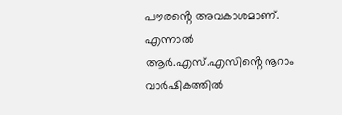പൗരൻ്റെ അവകാശമാണ്. എന്നാൽ ആർ.എസ്.എസിൻ്റെ നൂറാം വാർഷികത്തിൽ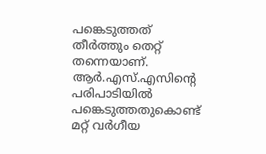പങ്കെടുത്തത് തീർത്തും തെറ്റ് തന്നെയാണ്. ആർ.എസ്.എസിൻ്റെ പരിപാടിയിൽ പങ്കെടുത്തതുകൊണ്ട് മറ്റ് വർഗീയ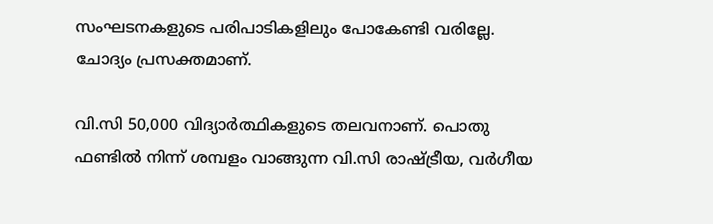സംഘടനകളുടെ പരിപാടികളിലും പോകേണ്ടി വരില്ലേ. ചോദ്യം പ്രസക്തമാണ്.

വി.സി 50,000 വിദ്യാർത്ഥികളുടെ തലവനാണ്. പൊതു ഫണ്ടിൽ നിന്ന് ശമ്പളം വാങ്ങുന്ന വി.സി രാഷ്ട്രീയ, വർഗീയ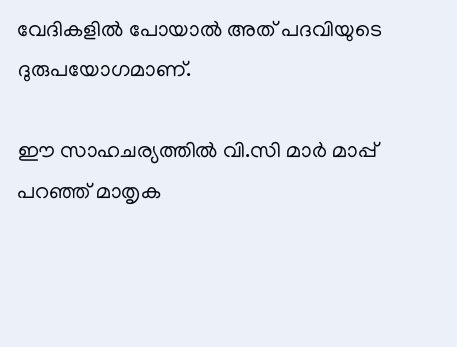വേദികളിൽ പോയാൽ അത് പദവിയുടെ ദുരുപയോഗമാണ്.

ഈ സാഹചര്യത്തിൽ വി.സി മാർ മാപ്പ് പറഞ്ഞ് മാതൃക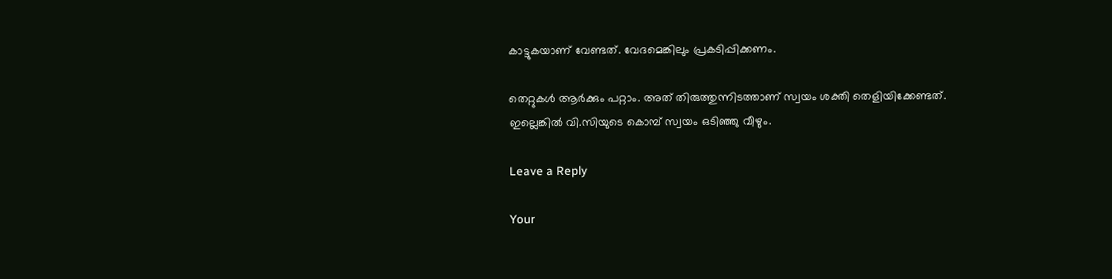കാട്ടുകയാണ് വേണ്ടത്. വേദമെങ്കിലും പ്രകടിപ്പിക്കണം.

തെറ്റുകൾ ആർക്കും പറ്റാം. അത് തിരുത്തുന്നിടത്താണ് സ്വയം ശക്തി തെളിയിക്കേണ്ടത്. ഇല്ലെങ്കിൽ വി.സിയുടെ കൊമ്പ് സ്വയം ഒടിഞ്ഞു വീഴും.

Leave a Reply

Your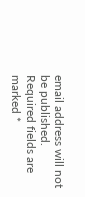email address will not be published. Required fields are marked *